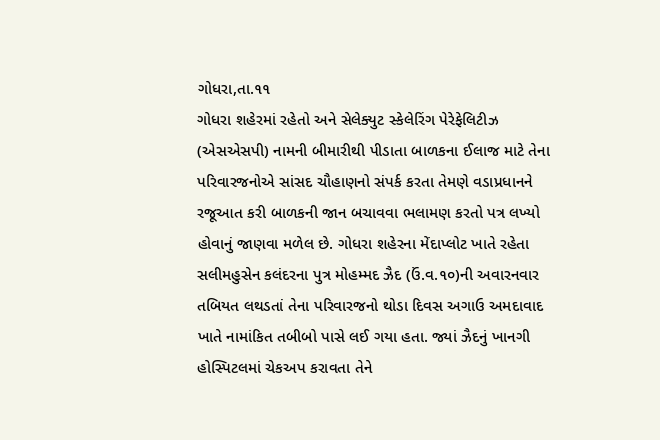ગોધરા,તા.૧૧
ગોધરા શહેરમાં રહેતો અને સેલેક્યુટ સ્કેલેરિંગ પેરેફેલિટીઝ (એસએસપી) નામની બીમારીથી પીડાતા બાળકના ઈલાજ માટે તેના પરિવારજનોએ સાંસદ ચૌહાણનો સંપર્ક કરતા તેમણે વડાપ્રધાનને રજૂઆત કરી બાળકની જાન બચાવવા ભલામણ કરતો પત્ર લખ્યો હોવાનું જાણવા મળેલ છે. ગોધરા શહેરના મેંદાપ્લોટ ખાતે રહેતા સલીમહુસેન કલંદરના પુત્ર મોહમ્મદ ઝૈદ (ઉં.વ.૧૦)ની અવારનવાર તબિયત લથડતાં તેના પરિવારજનો થોડા દિવસ અગાઉ અમદાવાદ ખાતે નામાંકિત તબીબો પાસે લઈ ગયા હતા. જ્યાં ઝૈદનું ખાનગી હોસ્પિટલમાં ચેકઅપ કરાવતા તેને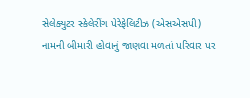સેલેક્યુટર સ્કેલેરીંગ પેરેફેલિટીઝ (એસએસપી) નામની બીમારી હોવાનું જાણવા મળતાં પરિવાર પર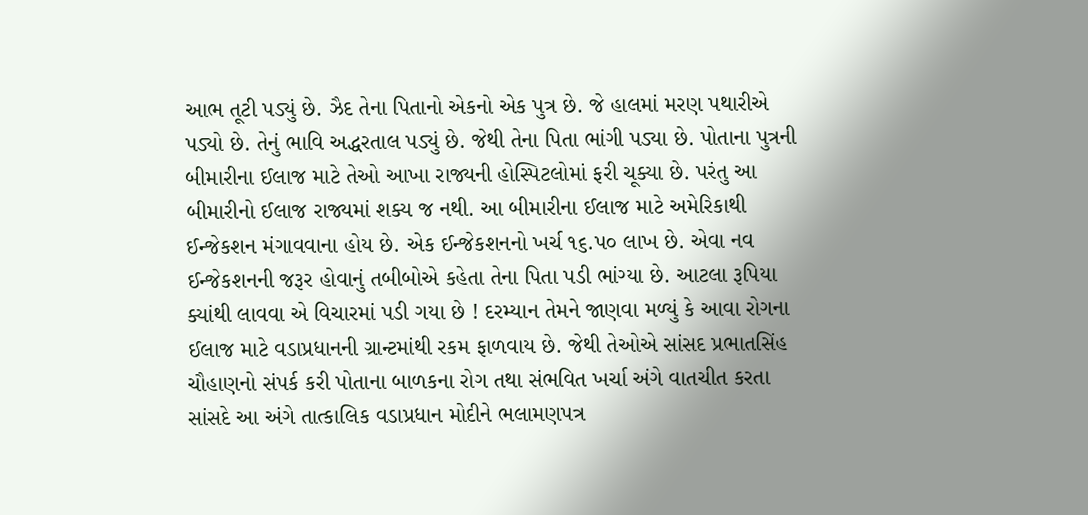આભ તૂટી પડ્યું છે. ઝૈદ તેના પિતાનો એકનો એક પુત્ર છે. જે હાલમાં મરણ પથારીએ પડ્યો છે. તેનું ભાવિ અદ્ધરતાલ પડ્યું છે. જેથી તેના પિતા ભાંગી પડ્યા છે. પોતાના પુત્રની બીમારીના ઈલાજ માટે તેઓ આખા રાજ્યની હોસ્પિટલોમાં ફરી ચૂક્યા છે. પરંતુ આ બીમારીનો ઈલાજ રાજ્યમાં શક્ય જ નથી. આ બીમારીના ઈલાજ માટે અમેરિકાથી ઈન્જેકશન મંગાવવાના હોય છે. એક ઈન્જેકશનનો ખર્ચ ૧૬.પ૦ લાખ છે. એવા નવ ઈન્જેકશનની જરૂર હોવાનું તબીબોએ કહેતા તેના પિતા પડી ભાંગ્યા છે. આટલા રૂપિયા ક્યાંથી લાવવા એ વિચારમાં પડી ગયા છે ! દરમ્યાન તેમને જાણવા મળ્યું કે આવા રોગના ઈલાજ માટે વડાપ્રધાનની ગ્રાન્ટમાંથી રકમ ફાળવાય છે. જેથી તેઓએ સાંસદ પ્રભાતસિંહ ચૌહાણનો સંપર્ક કરી પોતાના બાળકના રોગ તથા સંભવિત ખર્ચા અંગે વાતચીત કરતા સાંસદે આ અંગે તાત્કાલિક વડાપ્રધાન મોદીને ભલામણપત્ર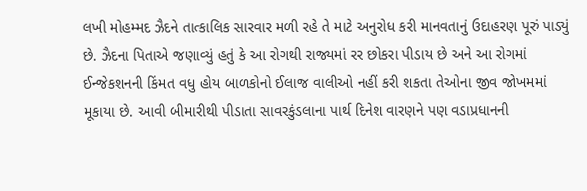લખી મોહમ્મદ ઝૈદને તાત્કાલિક સારવાર મળી રહે તે માટે અનુરોધ કરી માનવતાનું ઉદાહરણ પૂરું પાડ્યું છે. ઝૈદના પિતાએ જણાવ્યું હતું કે આ રોગથી રાજ્યમાં રર છોકરા પીડાય છે અને આ રોગમાં ઈન્જેકશનની કિંમત વધુ હોય બાળકોનો ઈલાજ વાલીઓ નહીં કરી શકતા તેઓના જીવ જોખમમાં મૂકાયા છે. આવી બીમારીથી પીડાતા સાવરકુંડલાના પાર્થ દિનેશ વારણને પણ વડાપ્રધાનની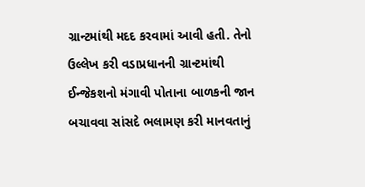ગ્રાન્ટમાંથી મદદ કરવામાં આવી હતી. તેનો ઉલ્લેખ કરી વડાપ્રધાનની ગ્રાન્ટમાંથી ઈન્જેકશનો મંગાવી પોતાના બાળકની જાન બચાવવા સાંસદે ભલામણ કરી માનવતાનું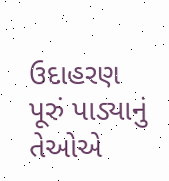ઉદાહરણ પૂરું પાડ્યાનું તેઓએ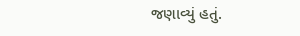જણાવ્યું હતું.